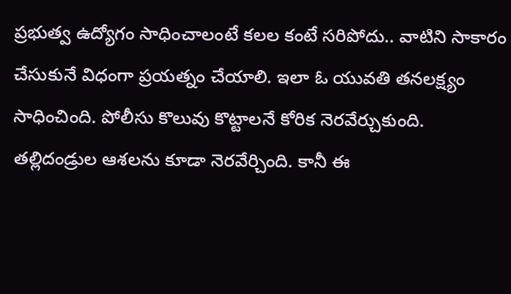ప్రభుత్వ ఉద్యోగం సాధించాలంటే కలల కంటే సరిపోదు.. వాటిని సాకారం చేసుకునే విధంగా ప్రయత్నం చేయాలి. ఇలా ఓ యువతి తనలక్ష్యం సాధించింది. పోలీసు కొలువు కొట్టాలనే కోరిక నెరవేర్చుకుంది. తల్లిదండ్రుల ఆశలను కూడా నెరవేర్చింది. కానీ ఈ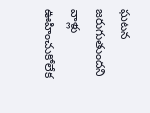ఘటన జరుగుతుందని వాళ్లు ఊహించుకోలేక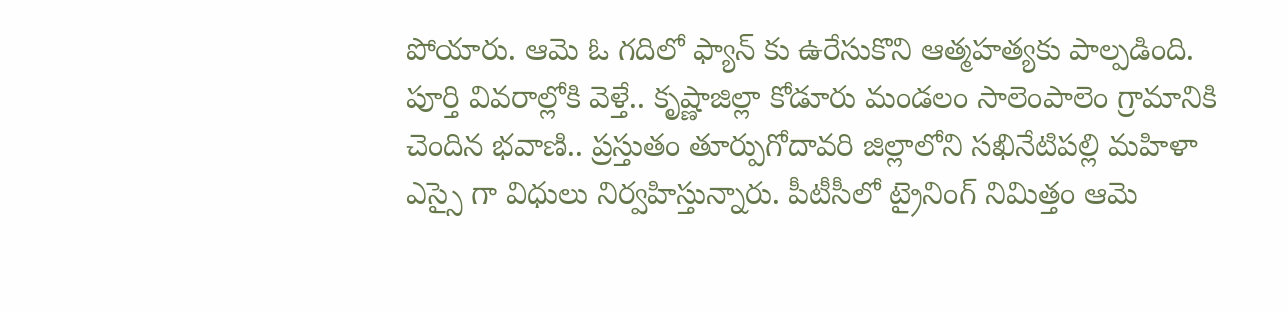పోయారు. ఆమె ఓ గదిలో ఫ్యాన్ కు ఉరేసుకొని ఆత్మహత్యకు పాల్పడింది.
పూర్తి వివరాల్లోకి వెళ్తే.. కృష్ణాజిల్లా కోడూరు మండలం సాలెంపాలెం గ్రామానికి చెందిన భవాణి.. ప్రస్తుతం తూర్పుగోదావరి జిల్లాలోని సఖినేటిపల్లి మహిళా ఎస్సై గా విధులు నిర్వహిస్తున్నారు. పీటీసీలో ట్రైనింగ్ నిమిత్తం ఆమె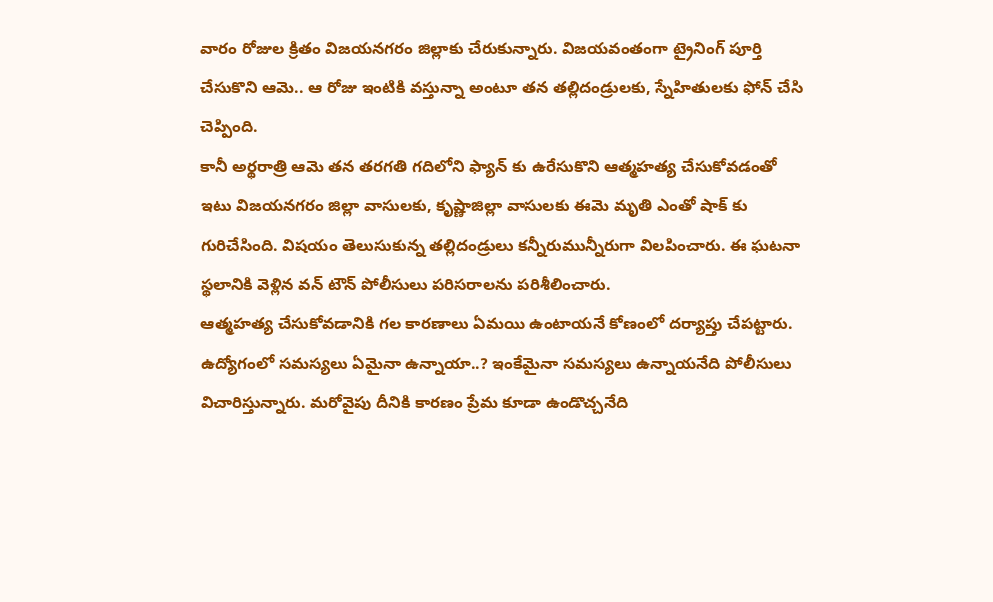వారం రోజుల క్రితం విజయనగరం జిల్లాకు చేరుకున్నారు. విజయవంతంగా ట్రైనింగ్ పూర్తి చేసుకొని ఆమె.. ఆ రోజు ఇంటికి వస్తున్నా అంటూ తన తల్లిదండ్రులకు, స్నేహితులకు ఫోన్ చేసి చెప్పింది.
కానీ అర్థరాత్రి ఆమె తన తరగతి గదిలోని ఫ్యాన్ కు ఉరేసుకొని ఆత్మహత్య చేసుకోవడంతో ఇటు విజయనగరం జిల్లా వాసులకు, కృష్ణాజిల్లా వాసులకు ఈమె మృతి ఎంతో షాక్ కు గురిచేసింది. విషయం తెలుసుకున్న తల్లిదండ్రులు కన్నీరుమున్నీరుగా విలపించారు. ఈ ఘటనా స్థలానికి వెళ్లిన వన్ టౌన్ పోలీసులు పరిసరాలను పరిశీలించారు.
ఆత్మహత్య చేసుకోవడానికి గల కారణాలు ఏమయి ఉంటాయనే కోణంలో దర్యాప్తు చేపట్టారు. ఉద్యోగంలో సమస్యలు ఏమైనా ఉన్నాయా..? ఇంకేమైనా సమస్యలు ఉన్నాయనేది పోలీసులు విచారిస్తున్నారు. మరోవైపు దీనికి కారణం ప్రేమ కూడా ఉండొచ్చనేది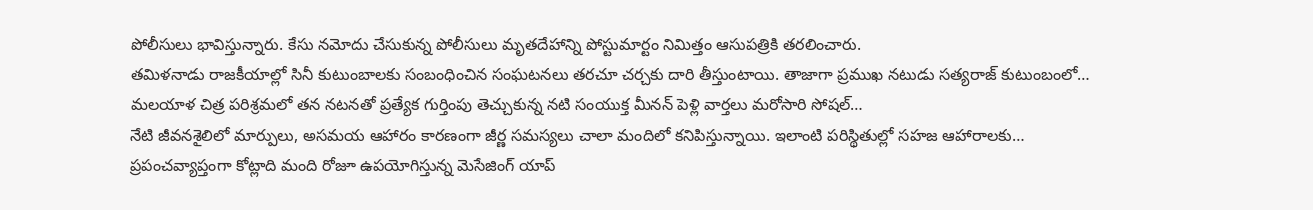పోలీసులు భావిస్తున్నారు. కేసు నమోదు చేసుకున్న పోలీసులు మృతదేహాన్ని పోస్టుమార్టం నిమిత్తం ఆసుపత్రికి తరలించారు.
తమిళనాడు రాజకీయాల్లో సినీ కుటుంబాలకు సంబంధించిన సంఘటనలు తరచూ చర్చకు దారి తీస్తుంటాయి. తాజాగా ప్రముఖ నటుడు సత్యరాజ్ కుటుంబంలో…
మలయాళ చిత్ర పరిశ్రమలో తన నటనతో ప్రత్యేక గుర్తింపు తెచ్చుకున్న నటి సంయుక్త మీనన్ పెళ్లి వార్తలు మరోసారి సోషల్…
నేటి జీవనశైలిలో మార్పులు, అసమయ ఆహారం కారణంగా జీర్ణ సమస్యలు చాలా మందిలో కనిపిస్తున్నాయి. ఇలాంటి పరిస్థితుల్లో సహజ ఆహారాలకు…
ప్రపంచవ్యాప్తంగా కోట్లాది మంది రోజూ ఉపయోగిస్తున్న మెసేజింగ్ యాప్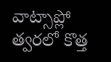వాట్సాప్లో త్వరలో కొత్త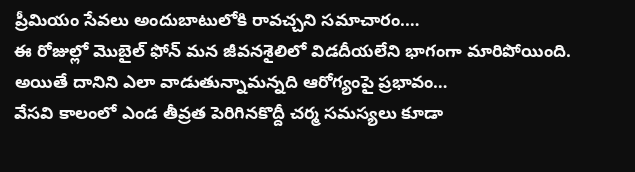ప్రీమియం సేవలు అందుబాటులోకి రావచ్చని సమాచారం.…
ఈ రోజుల్లో మొబైల్ ఫోన్ మన జీవనశైలిలో విడదీయలేని భాగంగా మారిపోయింది. అయితే దానిని ఎలా వాడుతున్నామన్నది ఆరోగ్యంపై ప్రభావం…
వేసవి కాలంలో ఎండ తీవ్రత పెరిగినకొద్దీ చర్మ సమస్యలు కూడా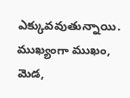ఎక్కువవుతున్నాయి. ముఖ్యంగా ముఖం, మెడ,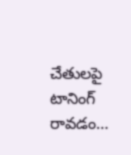చేతులపై టానింగ్ రావడం…